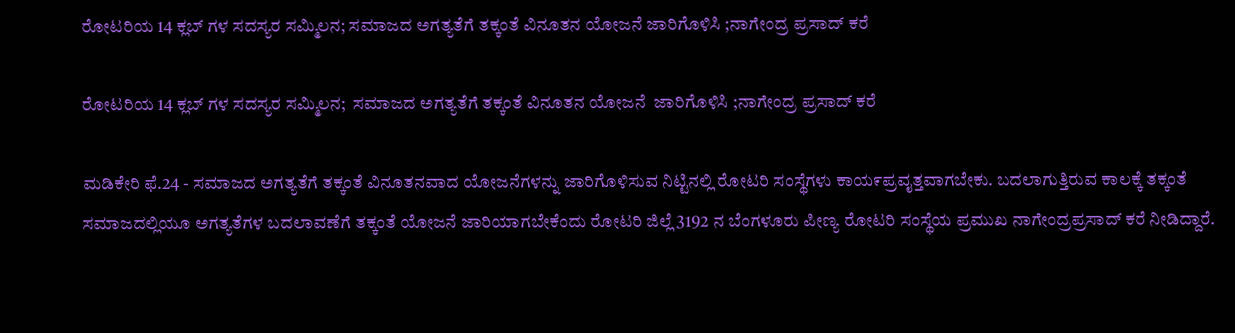ರೋಟರಿಯ 14 ಕ್ಲಬ್ ಗಳ ಸದಸ್ಯರ ಸಮ್ಮಿಲನ; ಸಮಾಜದ ಅಗತ್ಯತೆಗೆ ತಕ್ಕಂತೆ ವಿನೂತನ ಯೋಜನೆ ಜಾರಿಗೊಳಿಸಿ ;ನಾಗೇಂದ್ರ ಪ್ರಸಾದ್ ಕರೆ

ರೋಟರಿಯ 14 ಕ್ಲಬ್ ಗಳ ಸದಸ್ಯರ ಸಮ್ಮಿಲನ;  ಸಮಾಜದ ಅಗತ್ಯತೆಗೆ ತಕ್ಕಂತೆ ವಿನೂತನ ಯೋಜನೆ  ಜಾರಿಗೊಳಿಸಿ ;ನಾಗೇಂದ್ರ ಪ್ರಸಾದ್ ಕರೆ

ಮಡಿಕೇರಿ ಫೆ.24 - ಸಮಾಜದ ಅಗತ್ಯತೆಗೆ ತಕ್ಕಂತೆ ವಿನೂತನವಾದ ಯೋಜನೆಗಳನ್ನು ಜಾರಿಗೊಳಿಸುವ ನಿಟ್ಟಿನಲ್ಲಿ ರೋಟರಿ ಸಂಸ್ಥೆಗಳು ಕಾಯ೯ಪ್ರವೖತ್ತವಾಗಬೇಕು. ಬದಲಾಗುತ್ತಿರುವ ಕಾಲಕ್ಕೆ ತಕ್ಕಂತೆ ಸಮಾಜದಲ್ಲಿಯೂ ಅಗತ್ಯತೆಗಳ ಬದಲಾವಣೆಗೆ ತಕ್ಕಂತೆ ಯೋಜನೆ ಜಾರಿಯಾಗಬೇಕೆಂದು ರೋಟರಿ ಜಿಲ್ಲೆ 3192 ನ ಬೆಂಗಳೂರು ಪೀಣ್ಯ ರೋಟರಿ ಸಂಸ್ಥೆಯ ಪ್ರಮುಖ ನಾಗೇಂದ್ರಪ್ರಸಾದ್ ಕರೆ ನೀಡಿದ್ದಾರೆ.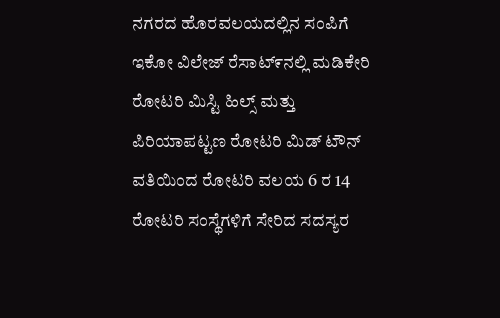ನಗರದ ಹೊರವಲಯದಲ್ಲಿನ ಸಂಪಿಗೆ ಇಕೋ ವಿಲೇಜ್ ರೆಸಾಟ್೯ನಲ್ಲಿ ಮಡಿಕೇರಿ ರೋಟರಿ ಮಿಸ್ಟಿ ಹಿಲ್ಸ್ ಮತ್ತು ಪಿರಿಯಾಪಟ್ಟಣ ರೋಟರಿ ಮಿಡ್ ಟೌನ್ ವತಿಯಿಂದ ರೋಟರಿ ವಲಯ 6 ರ 14 ರೋಟರಿ ಸಂಸ್ಥೆಗಳಿಗೆ ಸೇರಿದ ಸದಸ್ಯರ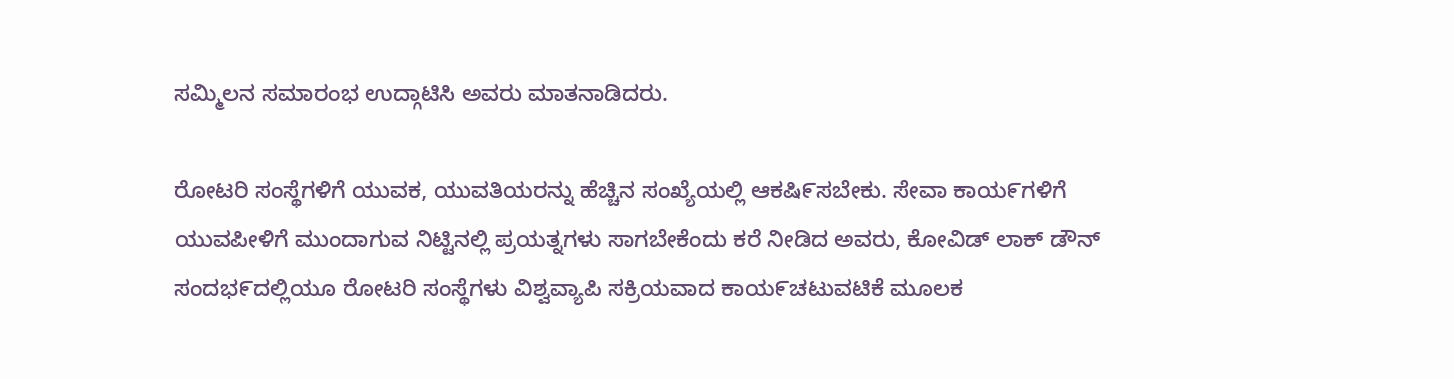ಸಮ್ಮಿಲನ ಸಮಾರಂಭ ಉದ್ಗಾಟಿಸಿ ಅವರು ಮಾತನಾಡಿದರು.

ರೋಟರಿ ಸಂಸ್ಥೆಗಳಿಗೆ ಯುವಕ, ಯುವತಿಯರನ್ನು ಹೆಚ್ಚಿನ ಸಂಖ್ಯೆಯಲ್ಲಿ ಆಕಷಿ೯ಸಬೇಕು. ಸೇವಾ ಕಾಯ೯ಗಳಿಗೆ ಯುವಪೀಳಿಗೆ ಮುಂದಾಗುವ ನಿಟ್ಟಿನಲ್ಲಿ ಪ್ರಯತ್ನಗಳು ಸಾಗಬೇಕೆಂದು ಕರೆ ನೀಡಿದ ಅವರು, ಕೋವಿಡ್ ಲಾಕ್ ಡೌನ್ ಸಂದಭ೯ದಲ್ಲಿಯೂ ರೋಟರಿ ಸಂಸ್ಥೆಗಳು ವಿಶ್ವವ್ಯಾಪಿ ಸಕ್ರಿಯವಾದ ಕಾಯ೯ಚಟುವಟಿಕೆ ಮೂಲಕ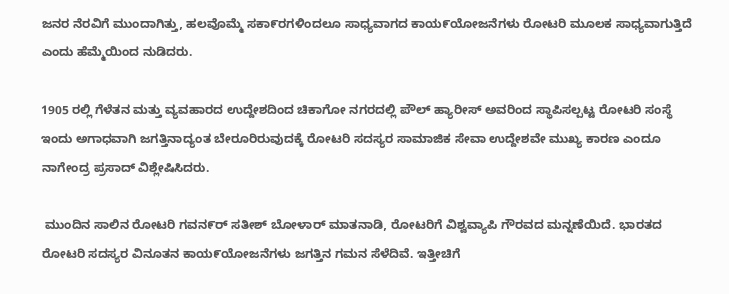ಜನರ ನೆರವಿಗೆ ಮುಂದಾಗಿತ್ತು, ಹಲವೊಮ್ಮೆ ಸಕಾ೯ರಗಳಿಂದಲೂ ಸಾಧ್ಯವಾಗದ ಕಾಯ೯ಯೋಜನೆಗಳು ರೋಟರಿ ಮೂಲಕ ಸಾಧ್ಯವಾಗುತ್ತಿದೆ ಎಂದು ಹೆಮ್ಮೆಯಿಂದ ನುಡಿದರು.

1905 ರಲ್ಲಿ ಗೆಳೆತನ ಮತ್ತು ವ್ಯವಹಾರದ ಉದ್ದೇಶದಿಂದ ಚಿಕಾಗೋ ನಗರದಲ್ಲಿ ಪೌಲ್ ಹ್ಯಾರೀಸ್ ಅವರಿಂದ ಸ್ಥಾಪಿಸಲ್ಪಟ್ಟ ರೋಟರಿ ಸಂಸ್ಥೆ ಇಂದು ಅಗಾಧವಾಗಿ ಜಗತ್ತಿನಾದ್ಯಂತ ಬೇರೂರಿರುವುದಕ್ಕೆ ರೋಟರಿ ಸದಸ್ಯರ ಸಾಮಾಜಿಕ ಸೇವಾ ಉದ್ದೇಶವೇ ಮುಖ್ಯ ಕಾರಣ ಎಂದೂ ನಾಗೇಂದ್ರ ಪ್ರಸಾದ್ ವಿಶ್ಲೇಷಿಸಿದರು.

 ಮುಂದಿನ ಸಾಲಿನ ರೋಟರಿ ಗವನ೯ರ್ ಸತೀಶ್ ಬೋಳಾರ್ ಮಾತನಾಡಿ, ರೋಟರಿಗೆ ವಿಶ್ವವ್ಯಾಪಿ ಗೌರವದ ಮನ್ನಣೆಯಿದೆ. ಭಾರತದ ರೋಟರಿ ಸದಸ್ಯರ ವಿನೂತನ ಕಾಯ೯ಯೋಜನೆಗಳು ಜಗತ್ತಿನ ಗಮನ ಸೆಳೆದಿವೆ. ಇತ್ತೀಚಿಗೆ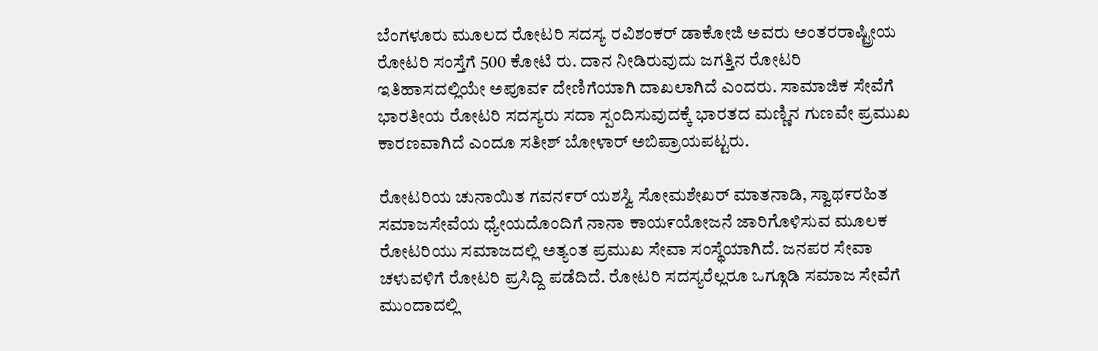ಬೆಂಗಳೂರು ಮೂಲದ ರೋಟರಿ ಸದಸ್ಯ ರವಿಶಂಕರ್ ಡಾಕೋಜಿ ಅವರು ಅಂತರರಾಷ್ಟ್ರೀಯ ರೋಟರಿ ಸಂಸ್ತೆಗೆ 500 ಕೋಟಿ ರು. ದಾನ ನೀಡಿರುವುದು ಜಗತ್ತಿನ ರೋಟರಿ ಇತಿಹಾಸದಲ್ಲಿಯೇ ಅಪೂವ೯ ದೇಣಿಗೆಯಾಗಿ ದಾಖಲಾಗಿದೆ ಎಂದರು. ಸಾಮಾಜಿಕ ಸೇವೆಗೆ ಭಾರತೀಯ ರೋಟರಿ ಸದಸ್ಯರು ಸದಾ ಸ್ಪಂದಿಸುವುದಕ್ಕೆ ಭಾರತದ ಮಣ್ಣಿನ ಗುಣವೇ ಪ್ರಮುಖ ಕಾರಣವಾಗಿದೆ ಎಂದೂ ಸತೀಶ್ ಬೋಳಾರ್ ಅಬಿಪ್ರಾಯಪಟ್ಟರು.

ರೋಟರಿಯ ಚುನಾಯಿತ ಗವನ೯ರ್ ಯಶಸ್ವಿ ಸೋಮಶೇಖರ್ ಮಾತನಾಡಿ, ಸ್ವಾಥ೯ರಹಿತ ಸಮಾಜಸೇವೆಯ ಧ್ಯೇಯದೊಂದಿಗೆ ನಾನಾ ಕಾಯ೯ಯೋಜನೆ ಜಾರಿಗೊಳಿಸುವ ಮೂಲಕ ರೋಟರಿಯು ಸಮಾಜದಲ್ಲಿ ಅತ್ಯಂತ ಪ್ರಮುಖ ಸೇವಾ ಸಂಸ್ಥೆಯಾಗಿದೆ. ಜನಪರ ಸೇವಾ ಚಳುವಳಿಗೆ ರೋಟರಿ ಪ್ರಸಿದ್ದಿ ಪಡೆದಿದೆ. ರೋಟರಿ ಸದಸ್ಯರೆಲ್ಲರೂ ಒಗ್ಗೂಡಿ ಸಮಾಜ ಸೇವೆಗೆ ಮುಂದಾದಲ್ಲಿ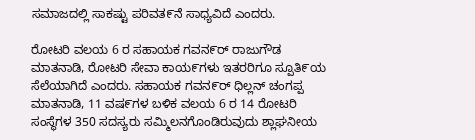ಸಮಾಜದಲ್ಲಿ ಸಾಕಷ್ಟು ಪರಿವತ೯ನೆ ಸಾಧ್ಯವಿದೆ ಎಂದರು.

ರೋಟರಿ ವಲಯ 6 ರ ಸಹಾಯಕ ಗವನ೯ರ್ ರಾಜುಗೌಡ ಮಾತನಾಡಿ, ರೋಟರಿ ಸೇವಾ ಕಾಯ೯ಗಳು ಇತರರಿಗೂ ಸ್ಪೂತಿ೯ಯ ಸೆಲೆಯಾಗಿದೆ ಎಂದರು. ಸಹಾಯಕ ಗವನ೯ರ್ ಧಿಲ್ಲನ್ ಚಂಗಪ್ಪ ಮಾತನಾಡಿ, 11 ವಷ೯ಗಳ ಬಳಿಕ ವಲಯ 6 ರ 14 ರೋಟರಿ ಸಂಸ್ಥೆಗಳ 350 ಸದಸ್ಯರು ಸಮ್ಮಿಲನಗೊಂಡಿರುವುದು ಶ್ಲಾಘನೀಯ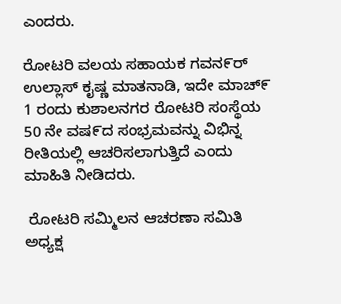ಎಂದರು.

ರೋಟರಿ ವಲಯ ಸಹಾಯಕ ಗವನ೯ರ್ ಉಲ್ಲಾಸ್ ಕೖಷ್ಣ ಮಾತನಾಡಿ, ಇದೇ ಮಾಚ್೯ 1 ರಂದು ಕುಶಾಲನಗರ ರೋಟರಿ ಸಂಸ್ಥೆಯ 50 ನೇ ವಷ೯ದ ಸಂಭ್ರಮವನ್ನು ವಿಭಿನ್ನ ರೀತಿಯಲ್ಲಿ ಆಚರಿಸಲಾಗುತ್ತಿದೆ ಎಂದು ಮಾಹಿತಿ ನೀಡಿದರು.

 ರೋಟರಿ ಸಮ್ಮಿಲನ ಆಚರಣಾ ಸಮಿತಿ ಅಧ್ಯಕ್ಷ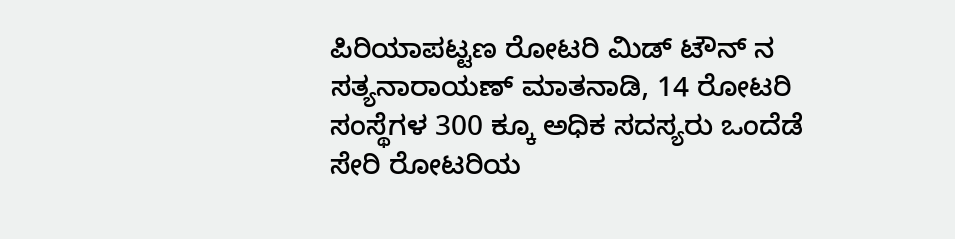ಪಿರಿಯಾಪಟ್ಟಣ ರೋಟರಿ ಮಿಡ್ ಟೌನ್ ನ ಸತ್ಯನಾರಾಯಣ್ ಮಾತನಾಡಿ, 14 ರೋಟರಿ ಸಂಸ್ಥೆಗಳ 300 ಕ್ಕೂ ಅಧಿಕ ಸದಸ್ಯರು ಒಂದೆಡೆ ಸೇರಿ ರೋಟರಿಯ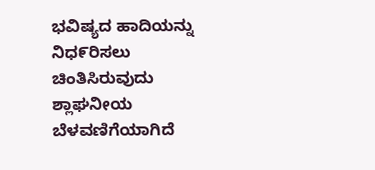ಭವಿಷ್ಯದ ಹಾದಿಯನ್ನು ನಿಧ೯ರಿಸಲು ಚಿಂತಿಸಿರುವುದು ಶ್ಲಾಘನೀಯ ಬೆಳವಣಿಗೆಯಾಗಿದೆ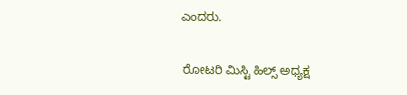ಎಂದರು.

 ರೋಟರಿ ಮಿಸ್ಟಿ ಹಿಲ್ಸ್ ಅಧ್ಯಕ್ಷ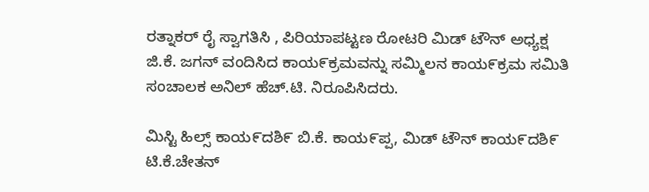ರತ್ನಾಕರ್ ರೈ ಸ್ವಾಗತಿಸಿ , ಪಿರಿಯಾಪಟ್ಟಣ ರೋಟರಿ ಮಿಡ್ ಟೌನ್ ಅಧ್ಯಕ್ಷ ಜಿ.ಕೆ. ಜಗನ್ ವಂದಿಸಿದ ಕಾಯ೯ಕ್ರಮವನ್ನು ಸಮ್ಮಿಲನ ಕಾಯ೯ಕ್ರಮ ಸಮಿತಿ ಸಂಚಾಲಕ ಅನಿಲ್ ಹೆಚ್.ಟಿ. ನಿರೂಪಿಸಿದರು.

ಮಿಸ್ಟಿ ಹಿಲ್ಸ್ ಕಾಯ೯ದಶಿ೯ ಬಿ.ಕೆ. ಕಾಯ೯ಪ್ಪ, ಮಿಡ್ ಟೌನ್ ಕಾಯ೯ದಶಿ೯ ಟಿ.ಕೆ.ಚೇತನ್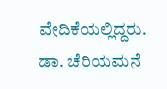ವೇದಿಕೆಯಲ್ಲಿದ್ದರು. ಡಾ. ಚೆರಿಯಮನೆ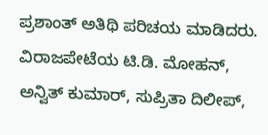ಪ್ರಶಾಂತ್ ಅತಿಥಿ ಪರಿಚಯ ಮಾಡಿದರು. ವಿರಾಜಪೇಟೆಯ ಟಿ.ಡಿ. ಮೋಹನ್, ಅನ್ವಿತ್ ಕುಮಾರ್, ಸುಪ್ರಿತಾ ದಿಲೀಪ್,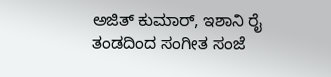ಅಜಿತ್ ಕುಮಾರ್, ಇಶಾನಿ ರೈ ತಂಡದಿಂದ ಸಂಗೀತ ಸಂಜೆ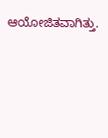ಆಯೋಜಿತವಾಗಿತ್ತು.